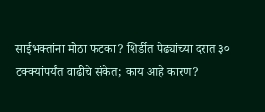साईभक्तांना मोठा फटका? शिर्डीत पेढ्यांच्या दरात ३० टक्क्यांपर्यंत वाढीचे संकेत; काय आहे कारण?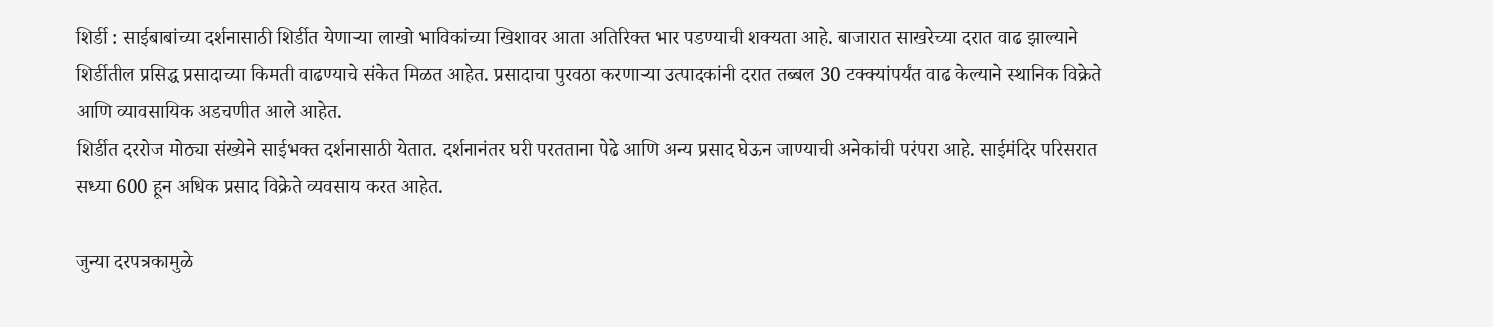शिर्डी : साईबाबांच्या दर्शनासाठी शिर्डीत येणाऱ्या लाखो भाविकांच्या खिशावर आता अतिरिक्त भार पडण्याची शक्यता आहे. बाजारात साखरेच्या दरात वाढ झाल्याने शिर्डीतील प्रसिद्ध प्रसादाच्या किमती वाढण्याचे संकेत मिळत आहेत. प्रसादाचा पुरवठा करणाऱ्या उत्पादकांनी दरात तब्बल 30 टक्क्यांपर्यंत वाढ केल्याने स्थानिक विक्रेते आणि व्यावसायिक अडचणीत आले आहेत.
शिर्डीत दररोज मोठ्या संख्येने साईभक्त दर्शनासाठी येतात. दर्शनानंतर घरी परतताना पेढे आणि अन्य प्रसाद घेऊन जाण्याची अनेकांची परंपरा आहे. साईमंदिर परिसरात सध्या 600 हून अधिक प्रसाद विक्रेते व्यवसाय करत आहेत.

जुन्या दरपत्रकामुळे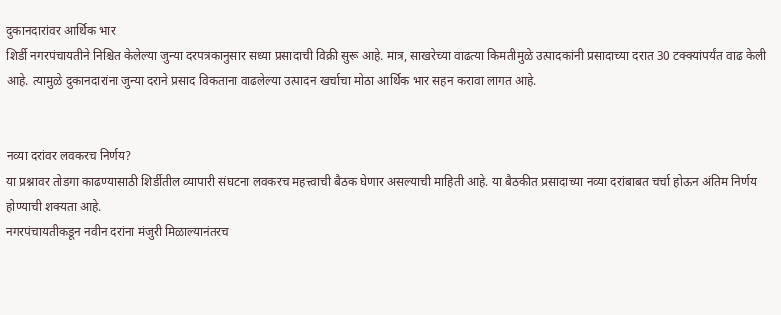दुकानदारांवर आर्थिक भार
शिर्डी नगरपंचायतीने निश्चित केलेल्या जुन्या दरपत्रकानुसार सध्या प्रसादाची विक्री सुरू आहे. मात्र, साखरेच्या वाढत्या किमतीमुळे उत्पादकांनी प्रसादाच्या दरात 30 टक्क्यांपर्यंत वाढ केली आहे. त्यामुळे दुकानदारांना जुन्या दराने प्रसाद विकताना वाढलेल्या उत्पादन खर्चाचा मोठा आर्थिक भार सहन करावा लागत आहे.


नव्या दरांवर लवकरच निर्णय?
या प्रश्नावर तोडगा काढण्यासाठी शिर्डीतील व्यापारी संघटना लवकरच महत्त्वाची बैठक घेणार असल्याची माहिती आहे. या बैठकीत प्रसादाच्या नव्या दरांबाबत चर्चा होऊन अंतिम निर्णय होण्याची शक्यता आहे.
नगरपंचायतीकडून नवीन दरांना मंजुरी मिळाल्यानंतरच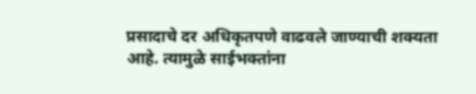प्रसादाचे दर अधिकृतपणे वाढवले जाण्याची शक्यता आहे. त्यामुळे साईभक्तांना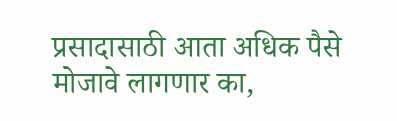प्रसादासाठी आता अधिक पैसे मोजावे लागणार का,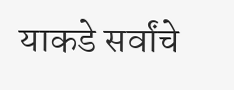याकडे सर्वांचे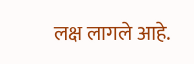लक्ष लागले आहे.